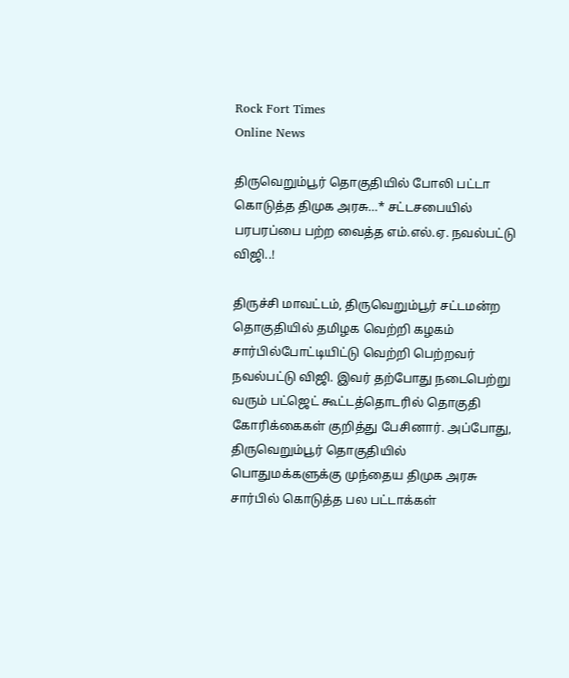Rock Fort Times
Online News

திருவெறும்பூர் தொகுதியில் போலி பட்டா கொடுத்த திமுக அரசு…* சட்டசபையில் பரபரப்பை பற்ற வைத்த எம்.எல்.ஏ. நவல்பட்டு விஜி..!

திருச்சி மாவட்டம், திருவெறும்பூர் சட்டமன்ற தொகுதியில் தமிழக வெற்றி கழகம் சார்பில்போட்டியிட்டு வெற்றி பெற்றவர் நவல்பட்டு விஜி. இவர் தற்போது நடைபெற்று வரும் பட்ஜெட் கூட்டத்தொடரில் தொகுதி கோரிக்கைகள் குறித்து பேசினார். அப்போது, திருவெறும்பூர் தொகுதியில் பொதுமக்களுக்கு முந்தைய திமுக அரசு சார்பில் கொடுத்த பல பட்டாக்கள்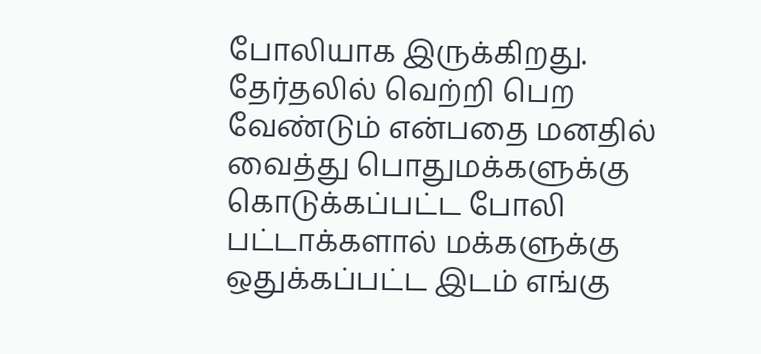போலியாக இருக்கிறது. தேர்தலில் வெற்றி பெற வேண்டும் என்பதை மனதில் வைத்து பொதுமக்களுக்கு கொடுக்கப்பட்ட போலி பட்டாக்களால் மக்களுக்கு ஒதுக்கப்பட்ட இடம் எங்கு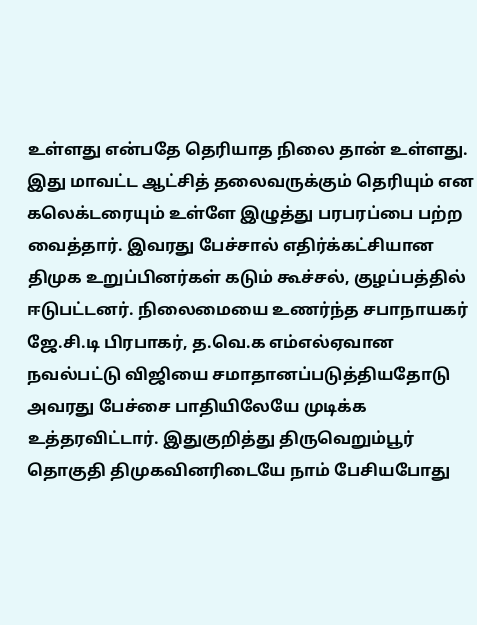உள்ளது என்பதே தெரியாத நிலை தான் உள்ளது. இது மாவட்ட ஆட்சித் தலைவருக்கும் தெரியும் என கலெக்டரையும் உள்ளே இழுத்து பரபரப்பை பற்ற வைத்தார். இவரது பேச்சால் எதிர்க்கட்சியான திமுக உறுப்பினர்கள் கடும் கூச்சல், குழப்பத்தில் ஈடுபட்டனர். நிலைமையை உணர்ந்த சபாநாயகர் ஜே.சி.டி பிரபாகர், த.வெ.க எம்எல்ஏவான நவல்பட்டு விஜியை சமாதானப்படுத்தியதோடு அவரது பேச்சை பாதியிலேயே முடிக்க உத்தரவிட்டார். இதுகுறித்து திருவெறும்பூர் தொகுதி திமுகவினரிடையே நாம் பேசியபோது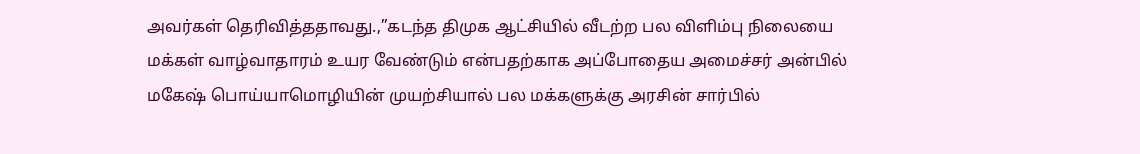அவர்கள் தெரிவித்ததாவது.,”கடந்த திமுக ஆட்சியில் வீடற்ற பல விளிம்பு நிலையை மக்கள் வாழ்வாதாரம் உயர வேண்டும் என்பதற்காக அப்போதைய அமைச்சர் அன்பில் மகேஷ் பொய்யாமொழியின் முயற்சியால் பல மக்களுக்கு அரசின் சார்பில்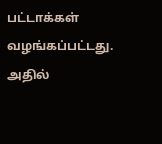பட்டாக்கள் வழங்கப்பட்டது. அதில்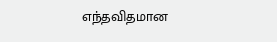எந்தவிதமான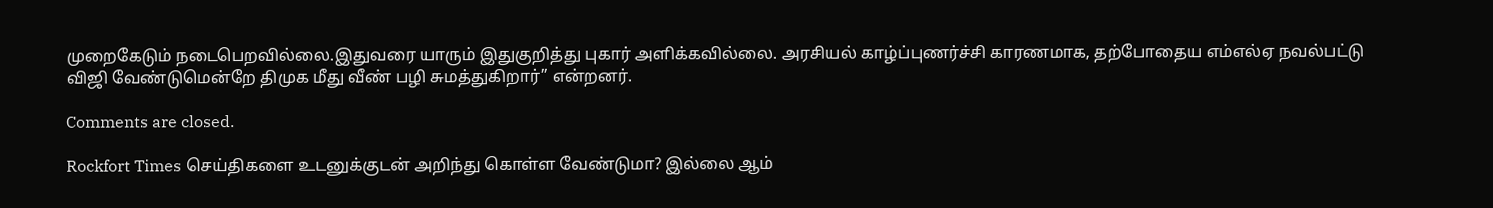முறைகேடும் நடைபெறவில்லை.இதுவரை யாரும் இதுகுறித்து புகார் அளிக்கவில்லை. அரசியல் காழ்ப்புணர்ச்சி காரணமாக, தற்போதைய எம்எல்ஏ நவல்பட்டு விஜி வேண்டுமென்றே திமுக மீது வீண் பழி சுமத்துகிறார்” என்றனர்.

Comments are closed.

Rockfort Times செய்திகளை உடனுக்குடன் அறிந்து கொள்ள வேண்டுமா? இல்லை ஆம்